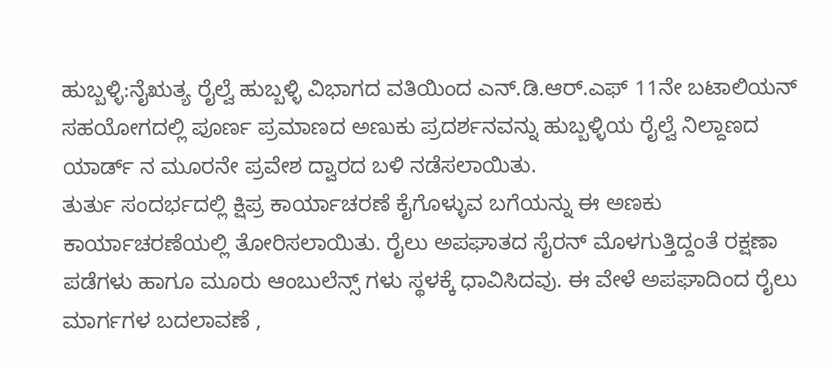ಹುಬ್ಬಳ್ಳಿ:ನೈಋತ್ಯ ರೈಲ್ವೆ ಹುಬ್ಬಳ್ಳಿ ವಿಭಾಗದ ವತಿಯಿಂದ ಎನ್.ಡಿ.ಆರ್.ಎಫ್ 11ನೇ ಬಟಾಲಿಯನ್ ಸಹಯೋಗದಲ್ಲಿ ಪೂರ್ಣ ಪ್ರಮಾಣದ ಅಣುಕು ಪ್ರದರ್ಶನವನ್ನು ಹುಬ್ಬಳ್ಳಿಯ ರೈಲ್ವೆ ನಿಲ್ದಾಣದ ಯಾರ್ಡ್ ನ ಮೂರನೇ ಪ್ರವೇಶ ದ್ವಾರದ ಬಳಿ ನಡೆಸಲಾಯಿತು.
ತುರ್ತು ಸಂದರ್ಭದಲ್ಲಿ ಕ್ಷಿಪ್ರ ಕಾರ್ಯಾಚರಣೆ ಕೈಗೊಳ್ಳುವ ಬಗೆಯನ್ನು ಈ ಅಣಕು ಕಾರ್ಯಾಚರಣೆಯಲ್ಲಿ ತೋರಿಸಲಾಯಿತು. ರೈಲು ಅಪಘಾತದ ಸೈರನ್ ಮೊಳಗುತ್ತಿದ್ದಂತೆ ರಕ್ಷಣಾ ಪಡೆಗಳು ಹಾಗೂ ಮೂರು ಆಂಬುಲೆನ್ಸ್ ಗಳು ಸ್ಥಳಕ್ಕೆ ಧಾವಿಸಿದವು. ಈ ವೇಳೆ ಅಪಘಾದಿಂದ ರೈಲು ಮಾರ್ಗಗಳ ಬದಲಾವಣೆ ,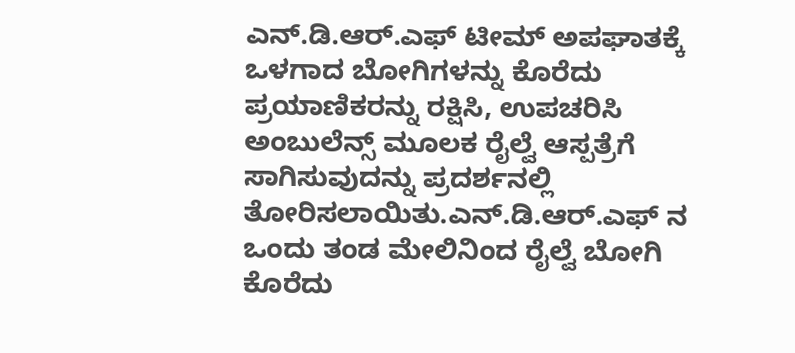ಎನ್.ಡಿ.ಆರ್.ಎಫ್ ಟೀಮ್ ಅಪಘಾತಕ್ಕೆ ಒಳಗಾದ ಬೋಗಿಗಳನ್ನು ಕೊರೆದು ಪ್ರಯಾಣಿಕರನ್ನು ರಕ್ಷಿಸಿ, ಉಪಚರಿಸಿ ಅಂಬುಲೆನ್ಸ್ ಮೂಲಕ ರೈಲ್ವೆ ಆಸ್ಪತ್ರೆಗೆ ಸಾಗಿಸುವುದನ್ನು ಪ್ರದರ್ಶನಲ್ಲಿ ತೋರಿಸಲಾಯಿತು.ಎನ್.ಡಿ.ಆರ್.ಎಫ್ ನ ಒಂದು ತಂಡ ಮೇಲಿನಿಂದ ರೈಲ್ವೆ ಬೋಗಿ ಕೊರೆದು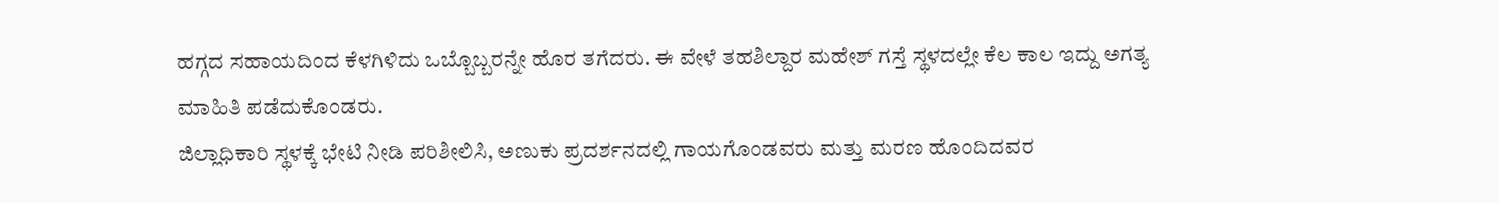ಹಗ್ಗದ ಸಹಾಯದಿಂದ ಕೆಳಗಿಳಿದು ಒಬ್ಬೊಬ್ಬರನ್ನೇ ಹೊರ ತಗೆದರು. ಈ ವೇಳೆ ತಹಶಿಲ್ದಾರ ಮಹೇಶ್ ಗಸ್ತೆ ಸ್ಥಳದಲ್ಲೇ ಕೆಲ ಕಾಲ ಇದ್ದು ಅಗತ್ಯ ಮಾಹಿತಿ ಪಡೆದುಕೊಂಡರು.
ಜಿಲ್ಲಾಧಿಕಾರಿ ಸ್ಥಳಕ್ಕೆ ಭೇಟಿ ನೀಡಿ ಪರಿಶೀಲಿಸಿ, ಅಣುಕು ಪ್ರದರ್ಶನದಲ್ಲಿ ಗಾಯಗೊಂಡವರು ಮತ್ತು ಮರಣ ಹೊಂದಿದವರ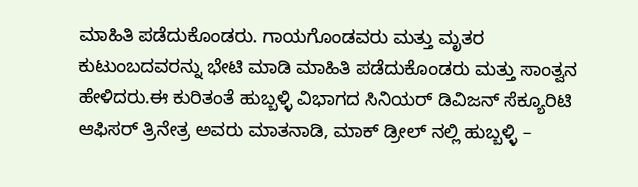ಮಾಹಿತಿ ಪಡೆದುಕೊಂಡರು. ಗಾಯಗೊಂಡವರು ಮತ್ತು ಮೃತರ ಕುಟುಂಬದವರನ್ನು ಭೇಟಿ ಮಾಡಿ ಮಾಹಿತಿ ಪಡೆದುಕೊಂಡರು ಮತ್ತು ಸಾಂತ್ವನ ಹೇಳಿದರು.ಈ ಕುರಿತಂತೆ ಹುಬ್ಬಳ್ಳಿ ವಿಭಾಗದ ಸಿನಿಯರ್ ಡಿವಿಜನ್ ಸೆಕ್ಯೂರಿಟಿ ಆಫಿಸರ್ ತ್ರಿನೇತ್ರ ಅವರು ಮಾತನಾಡಿ, ಮಾಕ್ ಡ್ರೀಲ್ ನಲ್ಲಿ ಹುಬ್ಬಳ್ಳಿ –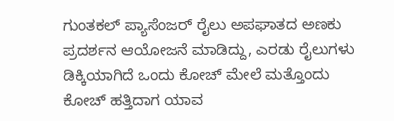ಗುಂತಕಲ್ ಪ್ಯಾಸೆಂಜರ್ ರೈಲು ಅಪಘಾತದ ಅಣಕು ಪ್ರದರ್ಶನ ಆಯೋಜನೆ ಮಾಡಿದ್ದು, ಎರಡು ರೈಲುಗಳು ಡಿಕ್ಕಿಯಾಗಿದೆ ಒಂದು ಕೋಚ್ ಮೇಲೆ ಮತ್ತೊಂದು ಕೋಚ್ ಹತ್ತಿದಾಗ ಯಾವ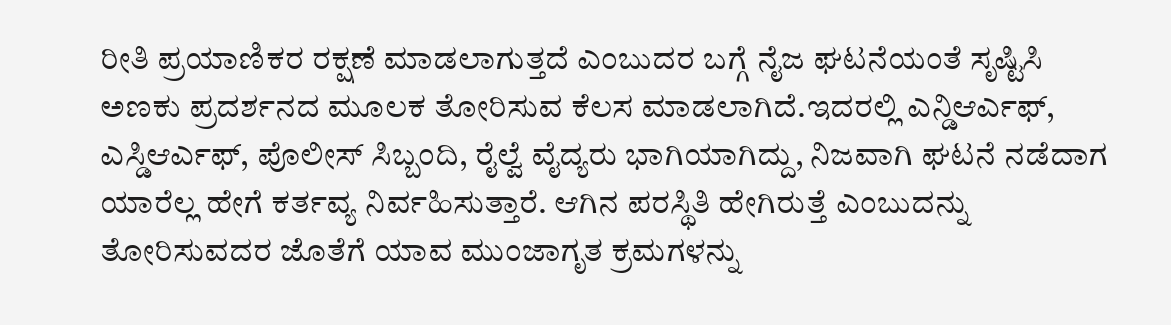ರೀತಿ ಪ್ರಯಾಣಿಕರ ರಕ್ಷಣೆ ಮಾಡಲಾಗುತ್ತದೆ ಎಂಬುದರ ಬಗ್ಗೆ ನೈಜ ಘಟನೆಯಂತೆ ಸೃಷ್ಟಿಸಿ ಅಣಕು ಪ್ರದರ್ಶನದ ಮೂಲಕ ತೋರಿಸುವ ಕೆಲಸ ಮಾಡಲಾಗಿದೆ.ಇದರಲ್ಲಿ ಎನ್ಡಿಆರ್ಎಫ್, ಎಸ್ಡಿಆರ್ಎಫ್, ಪೊಲೀಸ್ ಸಿಬ್ಬಂದಿ, ರೈಲ್ವೆ ವೈದ್ಯರು ಭಾಗಿಯಾಗಿದ್ದು, ನಿಜವಾಗಿ ಘಟನೆ ನಡೆದಾಗ ಯಾರೆಲ್ಲ ಹೇಗೆ ಕರ್ತವ್ಯ ನಿರ್ವಹಿಸುತ್ತಾರೆ. ಆಗಿನ ಪರಸ್ಥಿತಿ ಹೇಗಿರುತ್ತೆ ಎಂಬುದನ್ನು ತೋರಿಸುವದರ ಜೊತೆಗೆ ಯಾವ ಮುಂಜಾಗೃತ ಕ್ರಮಗಳನ್ನು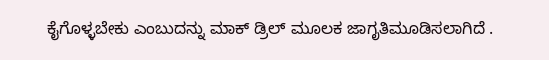ಕೈಗೊಳ್ಳಬೇಕು ಎಂಬುದನ್ನು ಮಾಕ್ ಡ್ರಿಲ್ ಮೂಲಕ ಜಾಗೃತಿಮೂಡಿಸಲಾಗಿದೆ .